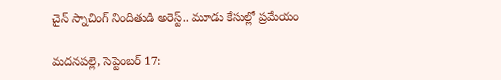చైన్ స్నాచింగ్ నిందితుడి అరెస్ట్‌.. మూడు కేసుల్లో ప్రమేయం

మదనపల్లె, సెప్టెంబర్ 17: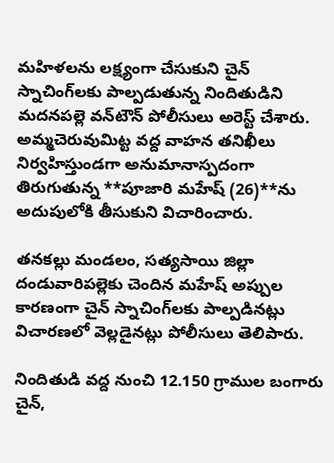మహిళలను లక్ష్యంగా చేసుకుని చైన్ స్నాచింగ్‌లకు పాల్పడుతున్న నిందితుడిని మదనపల్లె వన్‌టౌన్ పోలీసులు అరెస్ట్ చేశారు. అమ్మచెరువుమిట్ట వద్ద వాహన తనిఖీలు నిర్వహిస్తుండగా అనుమానాస్పదంగా తిరుగుతున్న **పూజారి మహేష్ (26)**ను అదుపులోకి తీసుకుని విచారించారు.

తనకల్లు మండలం, సత్యసాయి జిల్లా దండువారిపల్లెకు చెందిన మహేష్ అప్పుల కారణంగా చైన్ స్నాచింగ్‌లకు పాల్పడినట్లు విచారణలో వెల్లడైనట్లు పోలీసులు తెలిపారు.

నిందితుడి వద్ద నుంచి 12.150 గ్రాముల బంగారు చైన్,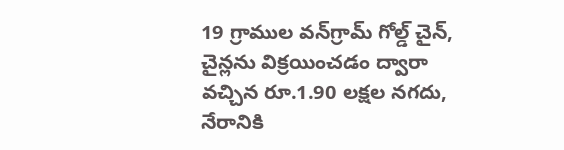19 గ్రాముల వన్‌గ్రామ్ గోల్డ్ చైన్, చైన్లను విక్రయించడం ద్వారా వచ్చిన రూ.1.90 లక్షల నగదు, నేరానికి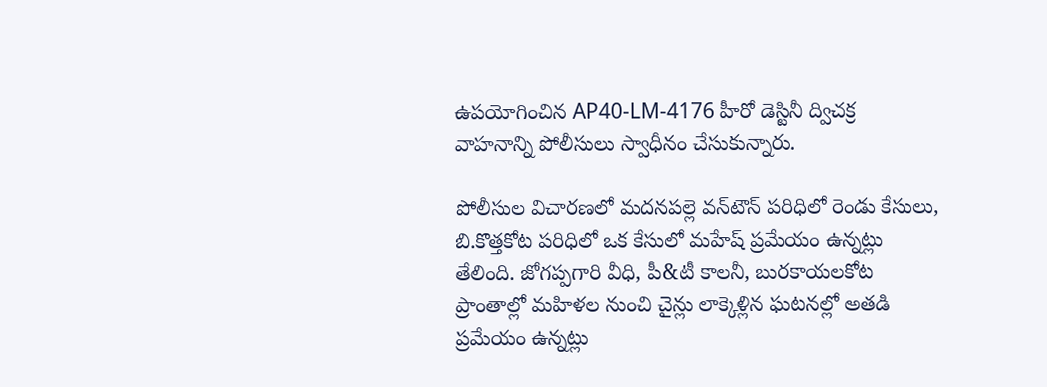ఉపయోగించిన AP40-LM-4176 హీరో డెస్టినీ ద్విచక్ర వాహనాన్ని పోలీసులు స్వాధీనం చేసుకున్నారు.

పోలీసుల విచారణలో మదనపల్లె వన్‌టౌన్ పరిధిలో రెండు కేసులు, బి.కొత్తకోట పరిధిలో ఒక కేసులో మహేష్ ప్రమేయం ఉన్నట్లు తేలింది. జోగప్పగారి వీధి, పీ&టీ కాలనీ, బురకాయలకోట ప్రాంతాల్లో మహిళల నుంచి చైన్లు లాక్కెళ్లిన ఘటనల్లో అతడి ప్రమేయం ఉన్నట్లు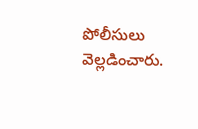పోలీసులు వెల్లడించారు.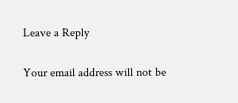Leave a Reply

Your email address will not be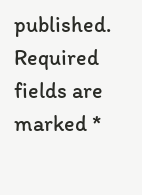published. Required fields are marked *